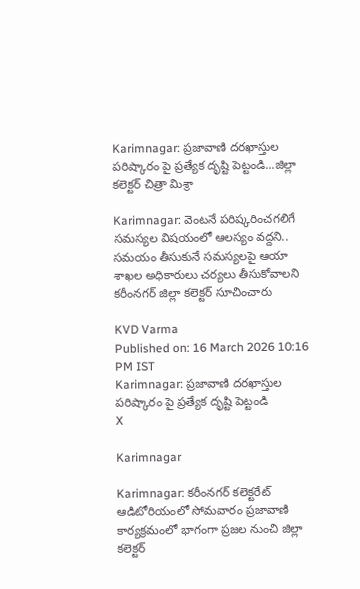Karimnagar: ప్రజావాణి దరఖాస్తుల పరిష్కారం పై ప్రత్యేక దృష్టి పెట్టండి...జిల్లా కలెక్టర్ చిత్రా మిశ్రా

Karimnagar: వెంటనే పరిష్కరించగలిగే సమస్యల విషయంలో ఆలస్యం వద్దని.. సమయం తీసుకునే సమస్యలపై ఆయా శాఖల అధికారులు చర్యలు తీసుకోవాలని కరీంనగర్ జిల్లా కలెక్టర్ సూచించారు

KVD Varma
Published on: 16 March 2026 10:16 PM IST
Karimnagar: ప్రజావాణి దరఖాస్తుల పరిష్కారం పై ప్రత్యేక దృష్టి పెట్టండి
X

Karimnagar

Karimnagar: కరీంనగర్ కలెక్టరేట్ ఆడిటోరియంలో సోమవారం ప్రజావాణి కార్యక్రమంలో భాగంగా ప్రజల నుంచి జిల్లా కలెక్టర్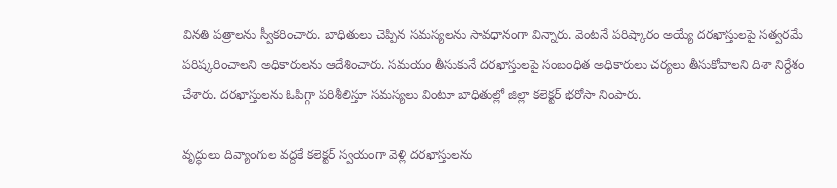వినతి పత్రాలను స్వీకరించారు. బాధితులు చెప్పిన సమస్యలను సావధానంగా విన్నారు. వెంటనే పరిష్కారం అయ్యే దరఖాస్తులపై సత్వరమే పరిష్కరించాలని అధికారులను ఆదేశించారు. సమయం తీసుకునే దరఖాస్తులపై సంబంధిత అధికారులు చర్యలు తీసుకోవాలని దిశా నిర్దేశం చేశారు. దరఖాస్తులను ఓపిగ్గా పరిశీలిస్తూ సమస్యలు వింటూ బాధితుల్లో జిల్లా కలెక్టర్ భరోసా నింపారు.

వృద్ధులు దివ్యాంగుల వద్దకే కలెక్టర్ స్వయంగా వెళ్లి దరఖాస్తులను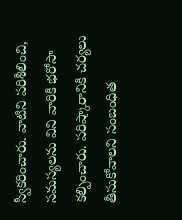స్వీకరించారు. వాటిని పరిశీలించి, సమస్యలను విని వారికి భరోసా కల్పించారు. పరిష్కారానికి చర్యలు తీసుకోవాలని సంబంధిత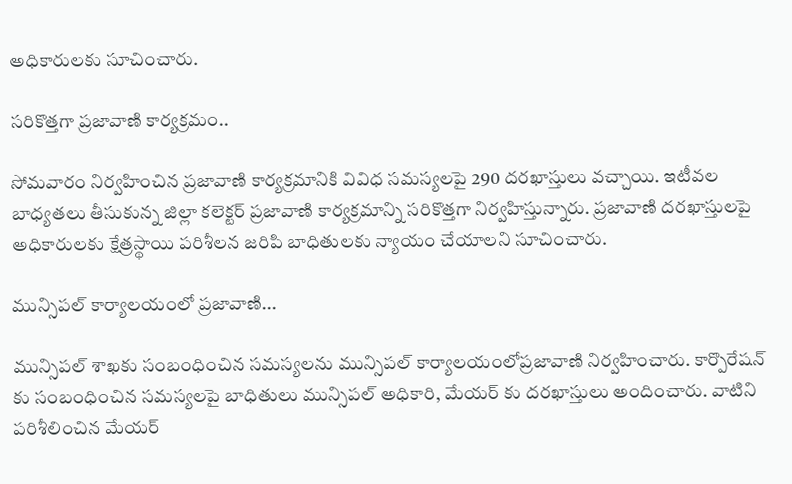అధికారులకు సూచించారు.

సరికొత్తగా ప్రజావాణి కార్యక్రమం..

సోమవారం నిర్వహించిన ప్రజావాణి కార్యక్రమానికి వివిధ సమస్యలపై 290 దరఖాస్తులు వచ్చాయి. ఇటీవల బాధ్యతలు తీసుకున్న జిల్లా కలెక్టర్ ప్రజావాణి కార్యక్రమాన్ని సరికొత్తగా నిర్వహిస్తున్నారు. ప్రజావాణి దరఖాస్తులపై అధికారులకు క్షేత్రస్థాయి పరిశీలన జరిపి బాధితులకు న్యాయం చేయాలని సూచించారు.

మున్సిపల్ కార్యాలయంలో ప్రజావాణి...

మున్సిపల్ శాఖకు సంబంధించిన సమస్యలను మున్సిపల్ కార్యాలయంలోప్రజావాణి నిర్వహించారు. కార్పొరేషన్ కు సంబంధించిన సమస్యలపై బాధితులు మున్సిపల్ అధికారి, మేయర్ కు దరఖాస్తులు అందించారు. వాటిని పరిశీలించిన మేయర్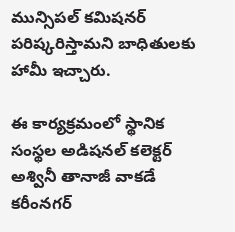మున్సిపల్ కమిషనర్ పరిష్కరిస్తామని బాధితులకు హామీ ఇచ్చారు.

ఈ కార్యక్రమంలో స్థానిక సంస్థల అడిషనల్ కలెక్టర్ అశ్వినీ తానాజీ వాకడే కరీంనగర్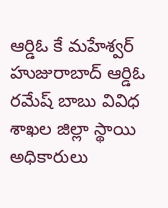ఆర్డిఓ కే మహేశ్వర్ హుజురాబాద్ ఆర్డిఓ రమేష్ బాబు వివిధ శాఖల జిల్లా స్థాయి అధికారులు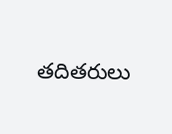తదితరులు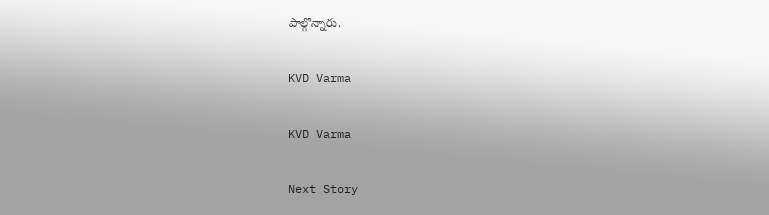పాల్గొన్నారు.

KVD Varma

KVD Varma

Next Story